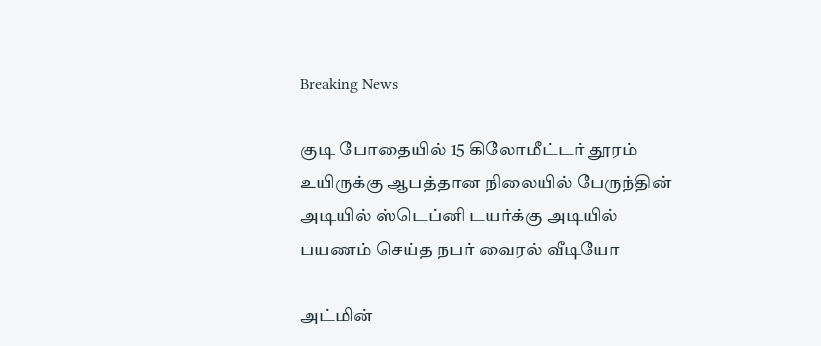Breaking News

குடி போதையில் 15 கிலோமீட்டர் தூரம் உயிருக்கு ஆபத்தான நிலையில் பேருந்தின் அடியில் ஸ்டெப்னி டயர்க்கு அடியில் பயணம் செய்த நபர் வைரல் வீடியோ

அட்மின்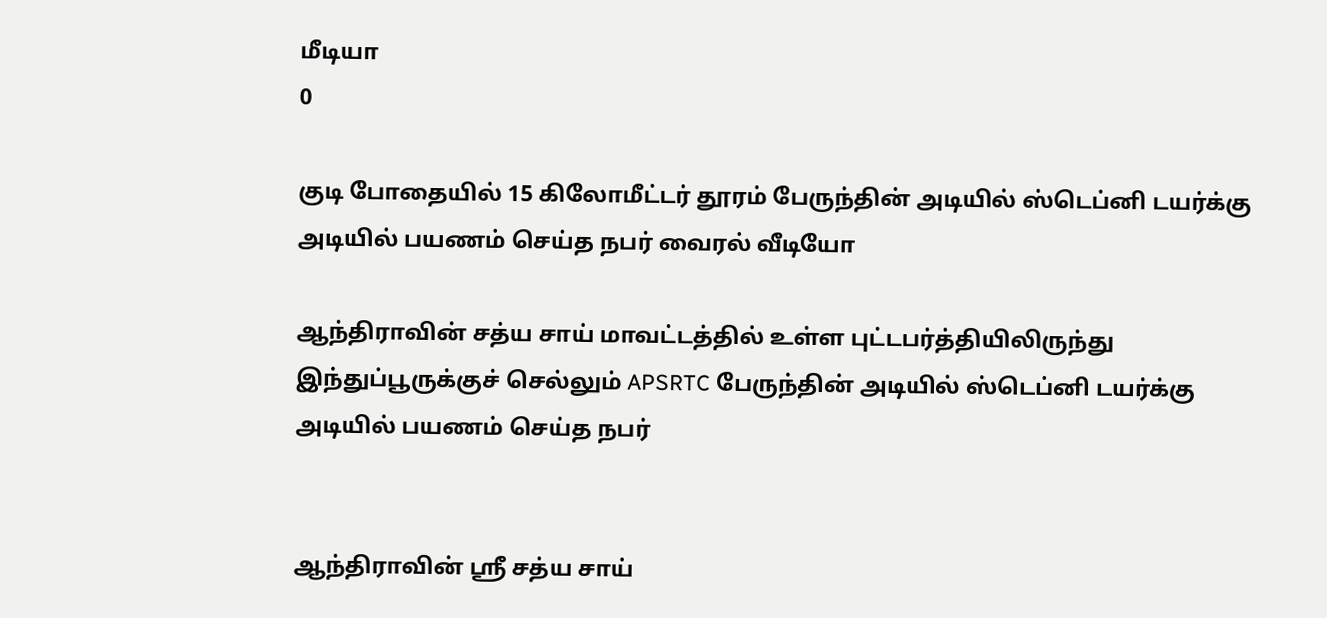மீடியா
0

குடி போதையில் 15 கிலோமீட்டர் தூரம் பேருந்தின் அடியில் ஸ்டெப்னி டயர்க்கு அடியில் பயணம் செய்த நபர் வைரல் வீடியோ

ஆந்திராவின் சத்ய சாய் மாவட்டத்தில் உள்ள புட்டபர்த்தியிலிருந்து இந்துப்பூருக்குச் செல்லும் APSRTC பேருந்தின் அடியில் ஸ்டெப்னி டயர்க்கு அடியில் பயணம் செய்த நபர்


ஆந்திராவின் ஸ்ரீ சத்ய சாய்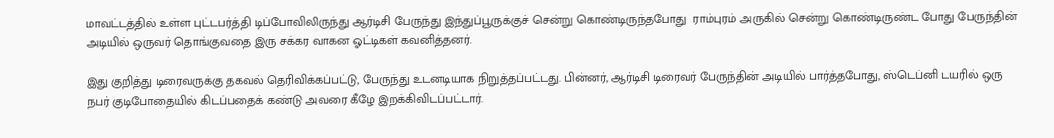மாவட்டத்தில் உள்ள புட்டபர்த்தி டிப்போவிலிருந்து ஆர்டிசி பேருந்து இந்துப்பூருக்குச் சென்று கொண்டிருந்தபோது  ராம்புரம் அருகில் சென்று கொண்டிருண்ட போது பேருந்தின் அடியில் ஒருவர் தொங்குவதை இரு சக்கர வாகன ஓட்டிகள் கவனித்தனர்.

இது குறித்து டிரைவருக்கு தகவல் தெரிவிக்கப்பட்டு, பேருந்து உடனடியாக நிறுத்தப்பட்டது. பின்னர், ஆர்டிசி டிரைவர் பேருந்தின் அடியில் பார்த்தபோது, ஸ்டெப்னி டயரில் ஒரு நபர் குடிபோதையில் கிடப்பதைக் கண்டு அவரை கீழே இறக்கிவிடப்பட்டார்.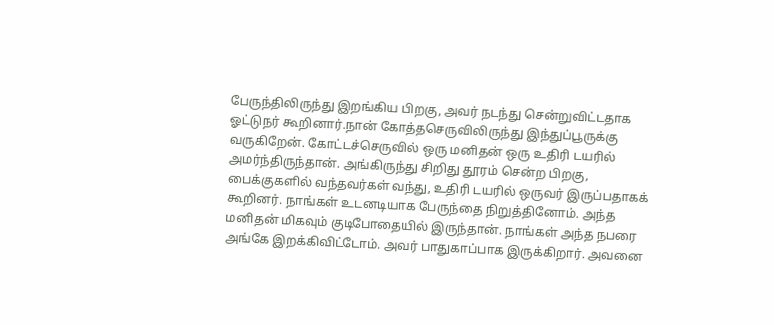பேருந்திலிருந்து இறங்கிய பிறகு, அவர் நடந்து சென்றுவிட்டதாக ஓட்டுநர் கூறினார்.நான் கோத்தசெருவிலிருந்து இந்துப்பூருக்கு வருகிறேன். கோட்டச்செருவில் ஒரு மனிதன் ஒரு உதிரி டயரில் அமர்ந்திருந்தான். அங்கிருந்து சிறிது தூரம் சென்ற பிறகு, பைக்குகளில் வந்தவர்கள் வந்து, உதிரி டயரில் ஒருவர் இருப்பதாகக் கூறினர். நாங்கள் உடனடியாக பேருந்தை நிறுத்தினோம். அந்த மனிதன் மிகவும் குடிபோதையில் இருந்தான். நாங்கள் அந்த நபரை அங்கே இறக்கிவிட்டோம். அவர் பாதுகாப்பாக இருக்கிறார். அவனை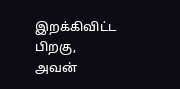இறக்கிவிட்ட பிறகு, அவன்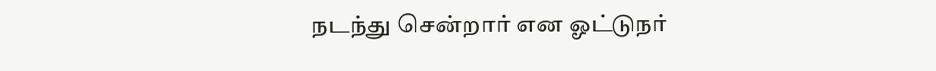நடந்து சென்றார் என ஓட்டுநர்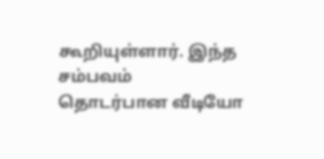கூறியுள்ளார். இந்த சம்பவம் தொடர்பான வீடியோ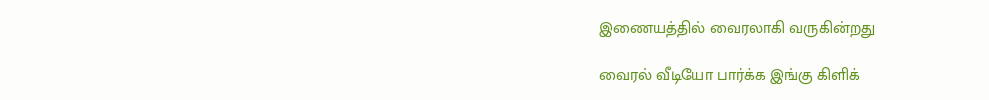இணையத்தில் வைரலாகி வருகின்றது

வைரல் வீடியோ பார்க்க இங்கு கிளிக்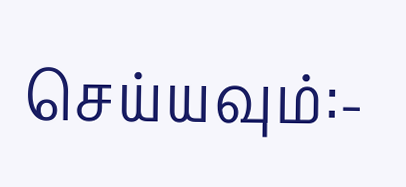செய்யவும்:-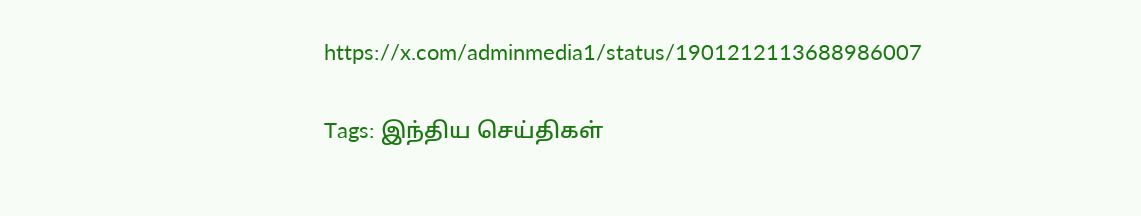https://x.com/adminmedia1/status/1901212113688986007

Tags: இந்திய செய்திகள்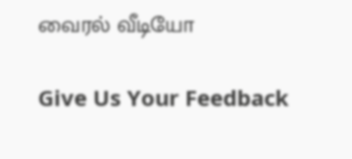வைரல் வீடியோ

Give Us Your Feedback